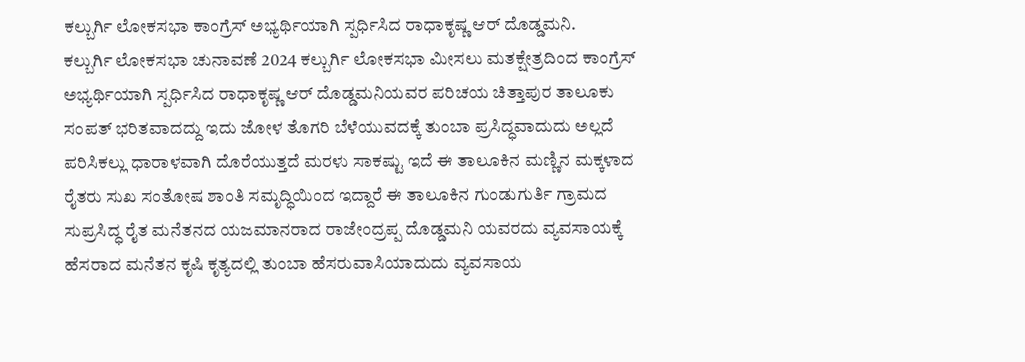ಕಲ್ಬುರ್ಗಿ ಲೋಕಸಭಾ ಕಾಂಗ್ರೆಸ್ ಅಭ್ಯರ್ಥಿಯಾಗಿ ಸ್ಪರ್ಧಿಸಿದ ರಾಧಾಕೃಷ್ಣ ಆರ್ ದೊಡ್ಡಮನಿ.
ಕಲ್ಬುರ್ಗಿ ಲೋಕಸಭಾ ಚುನಾವಣೆ 2024 ಕಲ್ಬುರ್ಗಿ ಲೋಕಸಭಾ ಮೀಸಲು ಮತಕ್ಷೇತ್ರದಿಂದ ಕಾಂಗ್ರೆಸ್ ಅಭ್ಯರ್ಥಿಯಾಗಿ ಸ್ಪರ್ಧಿಸಿದ ರಾಧಾಕೃಷ್ಣ ಆರ್ ದೊಡ್ಡಮನಿಯವರ ಪರಿಚಯ ಚಿತ್ತಾಪುರ ತಾಲೂಕು ಸಂಪತ್ ಭರಿತವಾದದ್ದು ಇದು ಜೋಳ ತೊಗರಿ ಬೆಳೆಯುವದಕ್ಕೆ ತುಂಬಾ ಪ್ರಸಿದ್ಧವಾದುದು ಅಲ್ಲದೆ ಪರಿಸಿಕಲ್ಲು ಧಾರಾಳವಾಗಿ ದೊರೆಯುತ್ತದೆ ಮರಳು ಸಾಕಷ್ಟು ಇದೆ ಈ ತಾಲೂಕಿನ ಮಣ್ಣಿನ ಮಕ್ಕಳಾದ ರೈತರು ಸುಖ ಸಂತೋಷ ಶಾಂತಿ ಸಮೃದ್ಧಿಯಿಂದ ಇದ್ದಾರೆ ಈ ತಾಲೂಕಿನ ಗುಂಡುಗುರ್ತಿ ಗ್ರಾಮದ ಸುಪ್ರಸಿದ್ಧ ರೈತ ಮನೆತನದ ಯಜಮಾನರಾದ ರಾಜೇಂದ್ರಪ್ಪ ದೊಡ್ಡಮನಿ ಯವರದು ವ್ಯವಸಾಯಕ್ಕೆ ಹೆಸರಾದ ಮನೆತನ ಕೃಷಿ ಕೃತ್ಯದಲ್ಲಿ ತುಂಬಾ ಹೆಸರುವಾಸಿಯಾದುದು ವ್ಯವಸಾಯ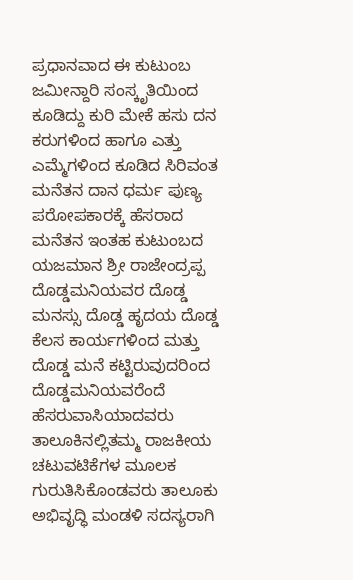ಪ್ರಧಾನವಾದ ಈ ಕುಟುಂಬ ಜಮೀನ್ದಾರಿ ಸಂಸ್ಕೃತಿಯಿಂದ ಕೂಡಿದ್ದು ಕುರಿ ಮೇಕೆ ಹಸು ದನ ಕರುಗಳಿಂದ ಹಾಗೂ ಎತ್ತು ಎಮ್ಮೆಗಳಿಂದ ಕೂಡಿದ ಸಿರಿವಂತ ಮನೆತನ ದಾನ ಧರ್ಮ ಪುಣ್ಯ ಪರೋಪಕಾರಕ್ಕೆ ಹೆಸರಾದ ಮನೆತನ ಇಂತಹ ಕುಟುಂಬದ ಯಜಮಾನ ಶ್ರೀ ರಾಜೇಂದ್ರಪ್ಪ ದೊಡ್ಡಮನಿಯವರ ದೊಡ್ಡ ಮನಸ್ಸು ದೊಡ್ಡ ಹೃದಯ ದೊಡ್ಡ ಕೆಲಸ ಕಾರ್ಯಗಳಿಂದ ಮತ್ತು ದೊಡ್ಡ ಮನೆ ಕಟ್ಟಿರುವುದರಿಂದ ದೊಡ್ಡಮನಿಯವರೆಂದೆ ಹೆಸರುವಾಸಿಯಾದವರು ತಾಲೂಕಿನಲ್ಲಿತಮ್ಮ ರಾಜಕೀಯ ಚಟುವಟಿಕೆಗಳ ಮೂಲಕ ಗುರುತಿಸಿಕೊಂಡವರು ತಾಲೂಕು ಅಭಿವೃದ್ಧಿ ಮಂಡಳಿ ಸದಸ್ಯರಾಗಿ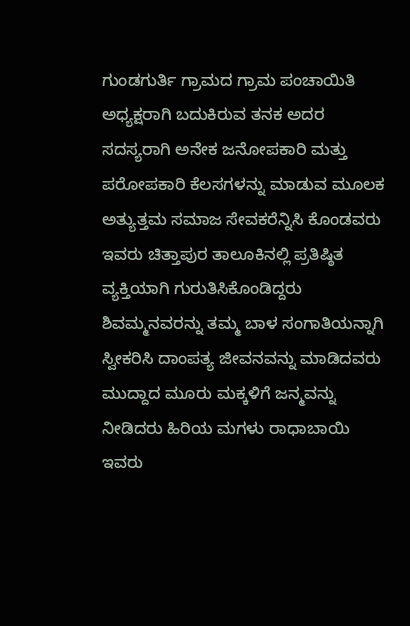ಗುಂಡಗುರ್ತಿ ಗ್ರಾಮದ ಗ್ರಾಮ ಪಂಚಾಯಿತಿ ಅಧ್ಯಕ್ಷರಾಗಿ ಬದುಕಿರುವ ತನಕ ಅದರ ಸದಸ್ಯರಾಗಿ ಅನೇಕ ಜನೋಪಕಾರಿ ಮತ್ತು ಪರೋಪಕಾರಿ ಕೆಲಸಗಳನ್ನು ಮಾಡುವ ಮೂಲಕ ಅತ್ಯುತ್ತಮ ಸಮಾಜ ಸೇವಕರೆನ್ನಿಸಿ ಕೊಂಡವರು ಇವರು ಚಿತ್ತಾಪುರ ತಾಲೂಕಿನಲ್ಲಿ ಪ್ರತಿಷ್ಠಿತ ವ್ಯಕ್ತಿಯಾಗಿ ಗುರುತಿಸಿಕೊಂಡಿದ್ದರು ಶಿವಮ್ಮನವರನ್ನು ತಮ್ಮ ಬಾಳ ಸಂಗಾತಿಯನ್ನಾಗಿ ಸ್ವೀಕರಿಸಿ ದಾಂಪತ್ಯ ಜೀವನವನ್ನು ಮಾಡಿದವರು ಮುದ್ದಾದ ಮೂರು ಮಕ್ಕಳಿಗೆ ಜನ್ಮವನ್ನು ನೀಡಿದರು ಹಿರಿಯ ಮಗಳು ರಾಧಾಬಾಯಿ ಇವರು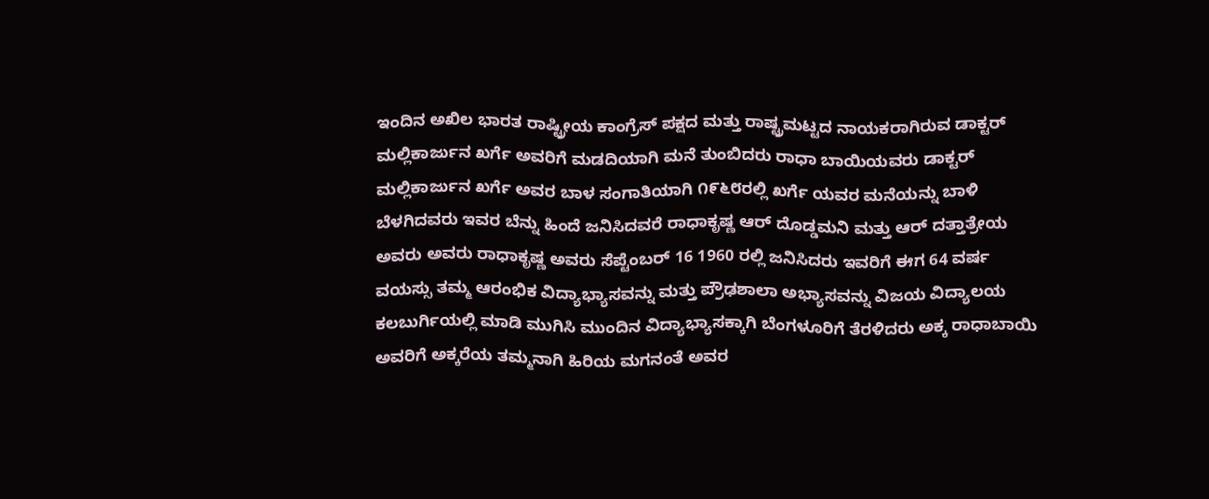ಇಂದಿನ ಅಖಿಲ ಭಾರತ ರಾಷ್ಟ್ರೀಯ ಕಾಂಗ್ರೆಸ್ ಪಕ್ಷದ ಮತ್ತು ರಾಷ್ಟ್ರಮಟ್ಟದ ನಾಯಕರಾಗಿರುವ ಡಾಕ್ಟರ್ ಮಲ್ಲಿಕಾರ್ಜುನ ಖರ್ಗೆ ಅವರಿಗೆ ಮಡದಿಯಾಗಿ ಮನೆ ತುಂಬಿದರು ರಾಧಾ ಬಾಯಿಯವರು ಡಾಕ್ಟರ್ ಮಲ್ಲಿಕಾರ್ಜುನ ಖರ್ಗೆ ಅವರ ಬಾಳ ಸಂಗಾತಿಯಾಗಿ ೧೯೬೮ರಲ್ಲಿ ಖರ್ಗೆ ಯವರ ಮನೆಯನ್ನು ಬಾಳಿ ಬೆಳಗಿದವರು ಇವರ ಬೆನ್ನು ಹಿಂದೆ ಜನಿಸಿದವರೆ ರಾಧಾಕೃಷ್ಣ ಆರ್ ದೊಡ್ಡಮನಿ ಮತ್ತು ಆರ್ ದತ್ತಾತ್ರೇಯ ಅವರು ಅವರು ರಾಧಾಕೃಷ್ಣ ಅವರು ಸೆಪ್ಟೆಂಬರ್ 16 1960 ರಲ್ಲಿ ಜನಿಸಿದರು ಇವರಿಗೆ ಈಗ 64 ವರ್ಷ ವಯಸ್ಸು ತಮ್ಮ ಆರಂಭಿಕ ವಿದ್ಯಾಭ್ಯಾಸವನ್ನು ಮತ್ತು ಪ್ರೌಢಶಾಲಾ ಅಭ್ಯಾಸವನ್ನು ವಿಜಯ ವಿದ್ಯಾಲಯ ಕಲಬುರ್ಗಿಯಲ್ಲಿ ಮಾಡಿ ಮುಗಿಸಿ ಮುಂದಿನ ವಿದ್ಯಾಭ್ಯಾಸಕ್ಕಾಗಿ ಬೆಂಗಳೂರಿಗೆ ತೆರಳಿದರು ಅಕ್ಕ ರಾಧಾಬಾಯಿ ಅವರಿಗೆ ಅಕ್ಕರೆಯ ತಮ್ಮನಾಗಿ ಹಿರಿಯ ಮಗನಂತೆ ಅವರ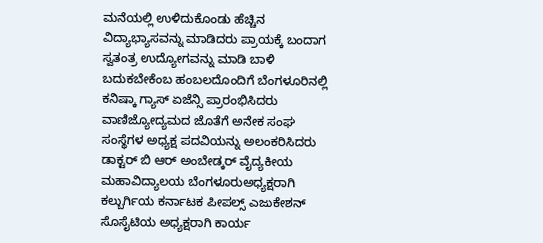ಮನೆಯಲ್ಲಿ ಉಳಿದುಕೊಂಡು ಹೆಚ್ಚಿನ ವಿದ್ಯಾಭ್ಯಾಸವನ್ನು ಮಾಡಿದರು ಪ್ರಾಯಕ್ಕೆ ಬಂದಾಗ ಸ್ವತಂತ್ರ ಉದ್ಯೋಗವನ್ನು ಮಾಡಿ ಬಾಳಿ ಬದುಕಬೇಕೆಂಬ ಹಂಬಲದೊಂದಿಗೆ ಬೆಂಗಳೂರಿನಲ್ಲಿ ಕನಿಷ್ಕಾ ಗ್ಯಾಸ್ ಏಜೆನ್ಸಿ ಪ್ರಾರಂಭಿಸಿದರು ವಾಣಿಜ್ಯೋದ್ಯಮದ ಜೊತೆಗೆ ಅನೇಕ ಸಂಘ ಸಂಸ್ಥೆಗಳ ಅಧ್ಯಕ್ಷ ಪದವಿಯನ್ನು ಅಲಂಕರಿಸಿದರು ಡಾಕ್ಟರ್ ಬಿ ಆರ್ ಅಂಬೇಡ್ಕರ್ ವೈದ್ಯಕೀಯ ಮಹಾವಿದ್ಯಾಲಯ ಬೆಂಗಳೂರುಅಧ್ಯಕ್ಷರಾಗಿ ಕಲ್ಬುರ್ಗಿಯ ಕರ್ನಾಟಕ ಪೀಪಲ್ಸ್ ಎಜುಕೇಶನ್ ಸೊಸೈಟಿಯ ಅಧ್ಯಕ್ಷರಾಗಿ ಕಾರ್ಯ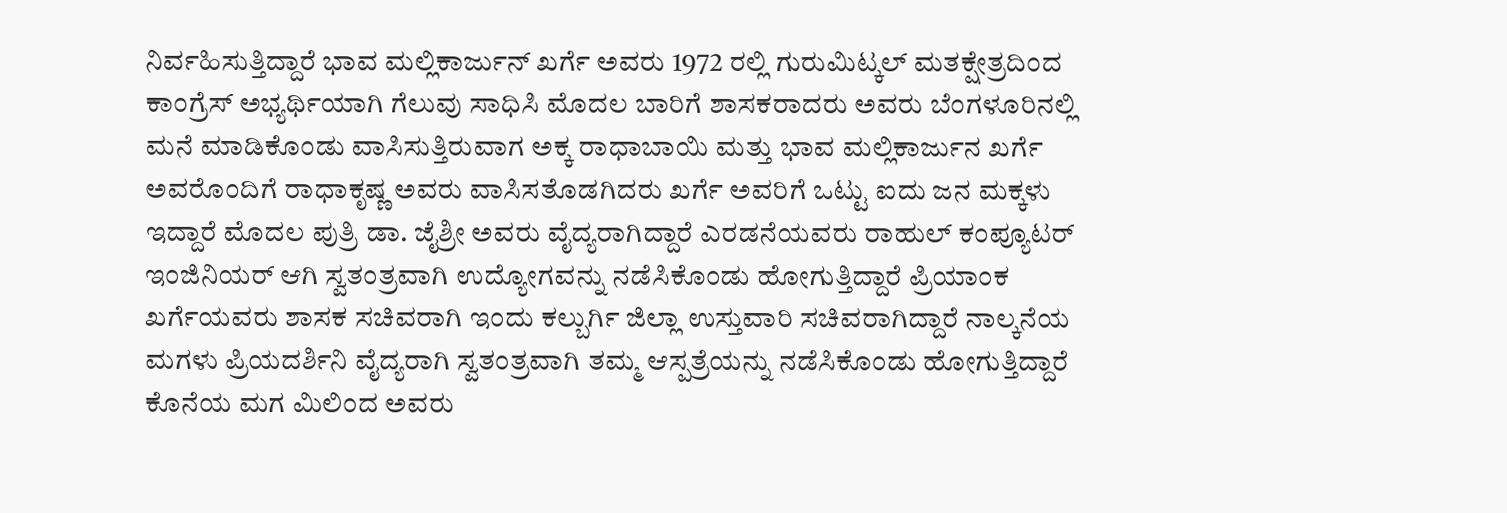ನಿರ್ವಹಿಸುತ್ತಿದ್ದಾರೆ ಭಾವ ಮಲ್ಲಿಕಾರ್ಜುನ್ ಖರ್ಗೆ ಅವರು 1972 ರಲ್ಲಿ ಗುರುಮಿಟ್ಕಲ್ ಮತಕ್ಷೇತ್ರದಿಂದ ಕಾಂಗ್ರೆಸ್ ಅಭ್ಯರ್ಥಿಯಾಗಿ ಗೆಲುವು ಸಾಧಿಸಿ ಮೊದಲ ಬಾರಿಗೆ ಶಾಸಕರಾದರು ಅವರು ಬೆಂಗಳೂರಿನಲ್ಲಿ ಮನೆ ಮಾಡಿಕೊಂಡು ವಾಸಿಸುತ್ತಿರುವಾಗ ಅಕ್ಕ ರಾಧಾಬಾಯಿ ಮತ್ತು ಭಾವ ಮಲ್ಲಿಕಾರ್ಜುನ ಖರ್ಗೆ ಅವರೊಂದಿಗೆ ರಾಧಾಕೃಷ್ಣ ಅವರು ವಾಸಿಸತೊಡಗಿದರು ಖರ್ಗೆ ಅವರಿಗೆ ಒಟ್ಟು ಐದು ಜನ ಮಕ್ಕಳು ಇದ್ದಾರೆ ಮೊದಲ ಪುತ್ರಿ ಡಾ. ಜೈಶ್ರೀ ಅವರು ವೈದ್ಯರಾಗಿದ್ದಾರೆ ಎರಡನೆಯವರು ರಾಹುಲ್ ಕಂಪ್ಯೂಟರ್ ಇಂಜಿನಿಯರ್ ಆಗಿ ಸ್ವತಂತ್ರವಾಗಿ ಉದ್ಯೋಗವನ್ನು ನಡೆಸಿಕೊಂಡು ಹೋಗುತ್ತಿದ್ದಾರೆ ಪ್ರಿಯಾಂಕ ಖರ್ಗೆಯವರು ಶಾಸಕ ಸಚಿವರಾಗಿ ಇಂದು ಕಲ್ಬುರ್ಗಿ ಜಿಲ್ಲಾ ಉಸ್ತುವಾರಿ ಸಚಿವರಾಗಿದ್ದಾರೆ ನಾಲ್ಕನೆಯ ಮಗಳು ಪ್ರಿಯದರ್ಶಿನಿ ವೈದ್ಯರಾಗಿ ಸ್ವತಂತ್ರವಾಗಿ ತಮ್ಮ ಆಸ್ಪತ್ರೆಯನ್ನು ನಡೆಸಿಕೊಂಡು ಹೋಗುತ್ತಿದ್ದಾರೆ ಕೊನೆಯ ಮಗ ಮಿಲಿಂದ ಅವರು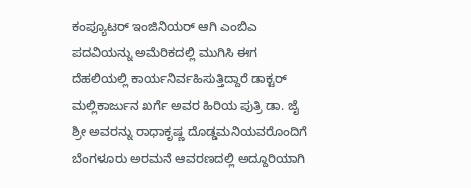ಕಂಪ್ಯೂಟರ್ ಇಂಜಿನಿಯರ್ ಆಗಿ ಎಂಬಿಎ ಪದವಿಯನ್ನು ಅಮೆರಿಕದಲ್ಲಿ ಮುಗಿಸಿ ಈಗ ದೆಹಲಿಯಲ್ಲಿ ಕಾರ್ಯನಿರ್ವಹಿಸುತ್ತಿದ್ದಾರೆ ಡಾಕ್ಟರ್ ಮಲ್ಲಿಕಾರ್ಜುನ ಖರ್ಗೆ ಅವರ ಹಿರಿಯ ಪುತ್ರಿ ಡಾ. ಜೈ ಶ್ರೀ ಅವರನ್ನು ರಾಧಾಕೃಷ್ಣ ದೊಡ್ಡಮನಿಯವರೊಂದಿಗೆ ಬೆಂಗಳೂರು ಅರಮನೆ ಆವರಣದಲ್ಲಿ ಅದ್ದೂರಿಯಾಗಿ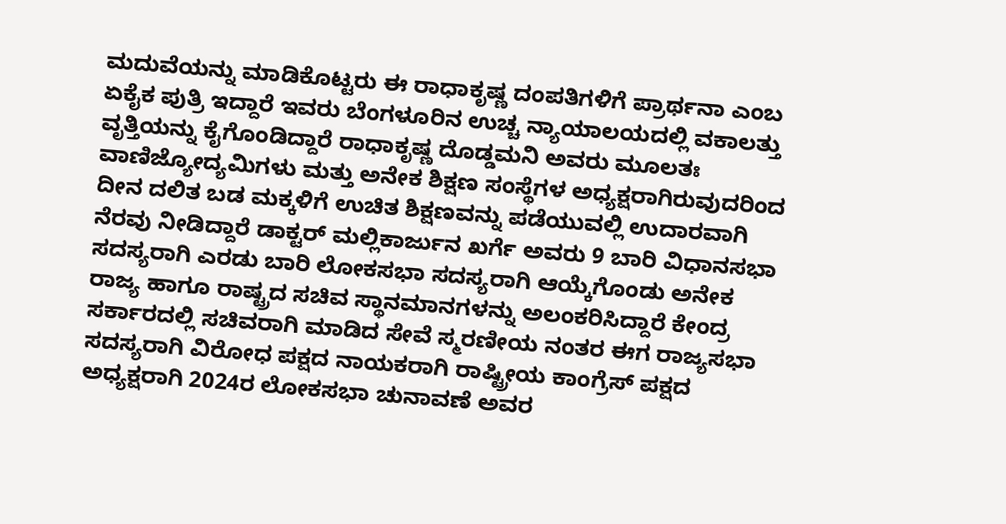ಮದುವೆಯನ್ನು ಮಾಡಿಕೊಟ್ಟರು ಈ ರಾಧಾಕೃಷ್ಣ ದಂಪತಿಗಳಿಗೆ ಪ್ರಾರ್ಥನಾ ಎಂಬ ಏಕೈಕ ಪುತ್ರಿ ಇದ್ದಾರೆ ಇವರು ಬೆಂಗಳೂರಿನ ಉಚ್ಚ ನ್ಯಾಯಾಲಯದಲ್ಲಿ ವಕಾಲತ್ತು ವೃತ್ತಿಯನ್ನು ಕೈಗೊಂಡಿದ್ದಾರೆ ರಾಧಾಕೃಷ್ಣ ದೊಡ್ಡಮನಿ ಅವರು ಮೂಲತಃ ವಾಣಿಜ್ಯೋದ್ಯಮಿಗಳು ಮತ್ತು ಅನೇಕ ಶಿಕ್ಷಣ ಸಂಸ್ಥೆಗಳ ಅಧ್ಯಕ್ಷರಾಗಿರುವುದರಿಂದ ದೀನ ದಲಿತ ಬಡ ಮಕ್ಕಳಿಗೆ ಉಚಿತ ಶಿಕ್ಷಣವನ್ನು ಪಡೆಯುವಲ್ಲಿ ಉದಾರವಾಗಿ ನೆರವು ನೀಡಿದ್ದಾರೆ ಡಾಕ್ಟರ್ ಮಲ್ಲಿಕಾರ್ಜುನ ಖರ್ಗೆ ಅವರು 9 ಬಾರಿ ವಿಧಾನಸಭಾ ಸದಸ್ಯರಾಗಿ ಎರಡು ಬಾರಿ ಲೋಕಸಭಾ ಸದಸ್ಯರಾಗಿ ಆಯ್ಕೆಗೊಂಡು ಅನೇಕ ರಾಜ್ಯ ಹಾಗೂ ರಾಷ್ಟ್ರದ ಸಚಿವ ಸ್ಥಾನಮಾನಗಳನ್ನು ಅಲಂಕರಿಸಿದ್ದಾರೆ ಕೇಂದ್ರ ಸರ್ಕಾರದಲ್ಲಿ ಸಚಿವರಾಗಿ ಮಾಡಿದ ಸೇವೆ ಸ್ಮರಣೀಯ ನಂತರ ಈಗ ರಾಜ್ಯಸಭಾ ಸದಸ್ಯರಾಗಿ ವಿರೋಧ ಪಕ್ಷದ ನಾಯಕರಾಗಿ ರಾಷ್ಟ್ರೀಯ ಕಾಂಗ್ರೆಸ್ ಪಕ್ಷದ ಅಧ್ಯಕ್ಷರಾಗಿ 2024ರ ಲೋಕಸಭಾ ಚುನಾವಣೆ ಅವರ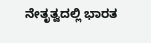ನೇತೃತ್ವದಲ್ಲಿ ಭಾರತ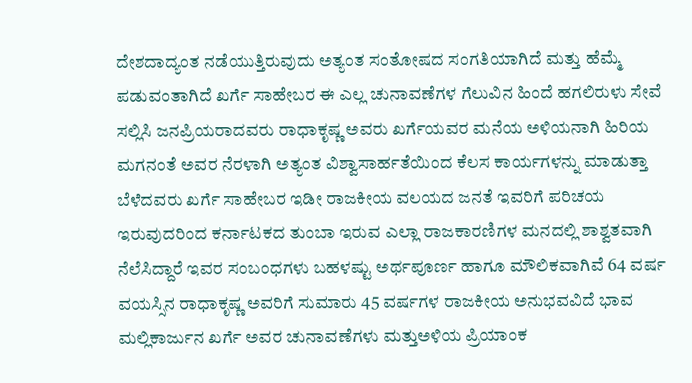ದೇಶದಾದ್ಯಂತ ನಡೆಯುತ್ತಿರುವುದು ಅತ್ಯಂತ ಸಂತೋಷದ ಸಂಗತಿಯಾಗಿದೆ ಮತ್ತು ಹೆಮ್ಮೆ ಪಡುವಂತಾಗಿದೆ ಖರ್ಗೆ ಸಾಹೇಬರ ಈ ಎಲ್ಲ ಚುನಾವಣೆಗಳ ಗೆಲುವಿನ ಹಿಂದೆ ಹಗಲಿರುಳು ಸೇವೆ ಸಲ್ಲಿಸಿ ಜನಪ್ರಿಯರಾದವರು ರಾಧಾಕೃಷ್ಣ ಅವರು ಖರ್ಗೆಯವರ ಮನೆಯ ಅಳಿಯನಾಗಿ ಹಿರಿಯ ಮಗನಂತೆ ಅವರ ನೆರಳಾಗಿ ಅತ್ಯಂತ ವಿಶ್ವಾಸಾರ್ಹತೆಯಿಂದ ಕೆಲಸ ಕಾರ್ಯಗಳನ್ನು ಮಾಡುತ್ತಾ ಬೆಳೆದವರು ಖರ್ಗೆ ಸಾಹೇಬರ ಇಡೀ ರಾಜಕೀಯ ವಲಯದ ಜನತೆ ಇವರಿಗೆ ಪರಿಚಯ ಇರುವುದರಿಂದ ಕರ್ನಾಟಕದ ತುಂಬಾ ಇರುವ ಎಲ್ಲಾ ರಾಜಕಾರಣಿಗಳ ಮನದಲ್ಲಿ ಶಾಶ್ವತವಾಗಿ ನೆಲೆಸಿದ್ದಾರೆ ಇವರ ಸಂಬಂಧಗಳು ಬಹಳಷ್ಟು ಅರ್ಥಪೂರ್ಣ ಹಾಗೂ ಮೌಲಿಕವಾಗಿವೆ 64 ವರ್ಷ ವಯಸ್ಸಿನ ರಾಧಾಕೃಷ್ಣ ಅವರಿಗೆ ಸುಮಾರು 45 ವರ್ಷಗಳ ರಾಜಕೀಯ ಅನುಭವವಿದೆ ಭಾವ ಮಲ್ಲಿಕಾರ್ಜುನ ಖರ್ಗೆ ಅವರ ಚುನಾವಣೆಗಳು ಮತ್ತುಅಳಿಯ ಪ್ರಿಯಾಂಕ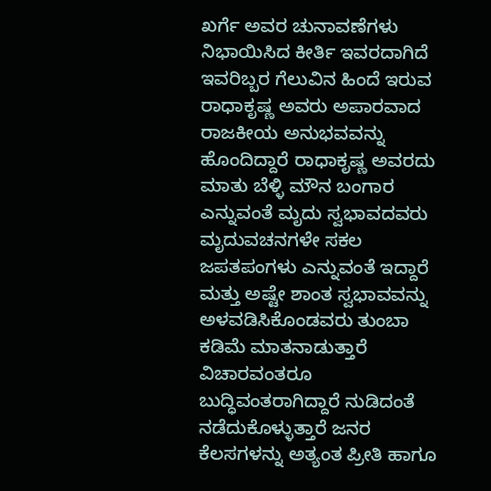ಖರ್ಗೆ ಅವರ ಚುನಾವಣೆಗಳು ನಿಭಾಯಿಸಿದ ಕೀರ್ತಿ ಇವರದಾಗಿದೆ ಇವರಿಬ್ಬರ ಗೆಲುವಿನ ಹಿಂದೆ ಇರುವ ರಾಧಾಕೃಷ್ಣ ಅವರು ಅಪಾರವಾದ ರಾಜಕೀಯ ಅನುಭವವನ್ನು ಹೊಂದಿದ್ದಾರೆ ರಾಧಾಕೃಷ್ಣ ಅವರದು ಮಾತು ಬೆಳ್ಳಿ ಮೌನ ಬಂಗಾರ ಎನ್ನುವಂತೆ ಮೃದು ಸ್ವಭಾವದವರು ಮೃದುವಚನಗಳೇ ಸಕಲ ಜಪತಪಂಗಳು ಎನ್ನುವಂತೆ ಇದ್ದಾರೆ ಮತ್ತು ಅಷ್ಟೇ ಶಾಂತ ಸ್ವಭಾವವನ್ನು ಅಳವಡಿಸಿಕೊಂಡವರು ತುಂಬಾ ಕಡಿಮೆ ಮಾತನಾಡುತ್ತಾರೆ ವಿಚಾರವಂತರೂ ಬುದ್ಧಿವಂತರಾಗಿದ್ದಾರೆ ನುಡಿದಂತೆ ನಡೆದುಕೊಳ್ಳುತ್ತಾರೆ ಜನರ ಕೆಲಸಗಳನ್ನು ಅತ್ಯಂತ ಪ್ರೀತಿ ಹಾಗೂ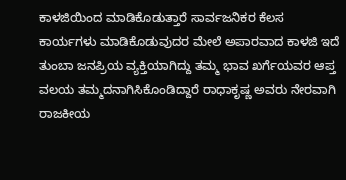ಕಾಳಜಿಯಿಂದ ಮಾಡಿಕೊಡುತ್ತಾರೆ ಸಾರ್ವಜನಿಕರ ಕೆಲಸ ಕಾರ್ಯಗಳು ಮಾಡಿಕೊಡುವುದರ ಮೇಲೆ ಅಪಾರವಾದ ಕಾಳಜಿ ಇದೆ ತುಂಬಾ ಜನಪ್ರಿಯ ವ್ಯಕ್ತಿಯಾಗಿದ್ದು ತಮ್ಮ ಭಾವ ಖರ್ಗೆಯವರ ಆಪ್ತ ವಲಯ ತಮ್ಮದನಾಗಿಸಿಕೊಂಡಿದ್ದಾರೆ ರಾಧಾಕೃಷ್ಣ ಅವರು ನೇರವಾಗಿ ರಾಜಕೀಯ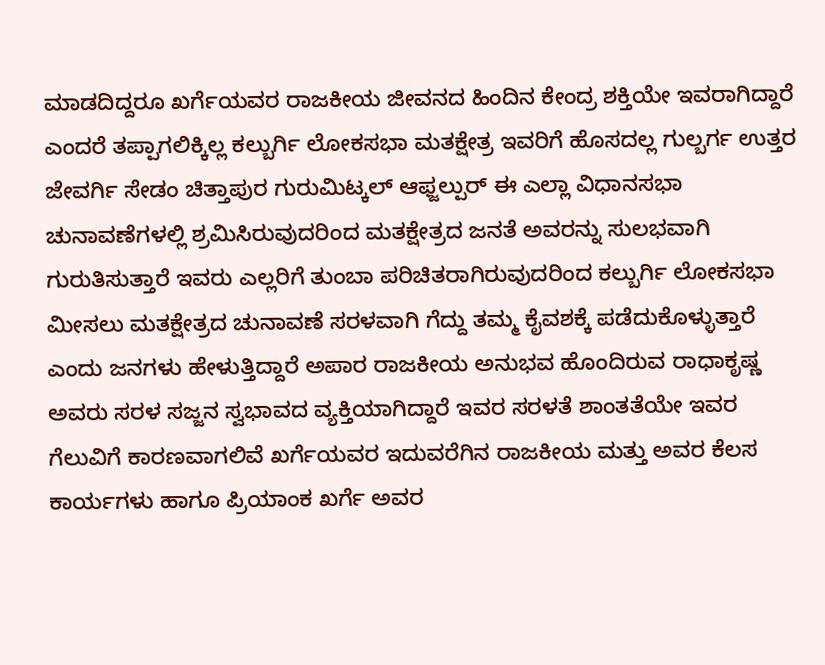ಮಾಡದಿದ್ದರೂ ಖರ್ಗೆಯವರ ರಾಜಕೀಯ ಜೀವನದ ಹಿಂದಿನ ಕೇಂದ್ರ ಶಕ್ತಿಯೇ ಇವರಾಗಿದ್ದಾರೆ ಎಂದರೆ ತಪ್ಪಾಗಲಿಕ್ಕಿಲ್ಲ ಕಲ್ಬುರ್ಗಿ ಲೋಕಸಭಾ ಮತಕ್ಷೇತ್ರ ಇವರಿಗೆ ಹೊಸದಲ್ಲ ಗುಲ್ಬರ್ಗ ಉತ್ತರ ಜೇವರ್ಗಿ ಸೇಡಂ ಚಿತ್ತಾಪುರ ಗುರುಮಿಟ್ಕಲ್ ಆಫ್ಜಲ್ಪುರ್ ಈ ಎಲ್ಲಾ ವಿಧಾನಸಭಾ ಚುನಾವಣೆಗಳಲ್ಲಿ ಶ್ರಮಿಸಿರುವುದರಿಂದ ಮತಕ್ಷೇತ್ರದ ಜನತೆ ಅವರನ್ನು ಸುಲಭವಾಗಿ ಗುರುತಿಸುತ್ತಾರೆ ಇವರು ಎಲ್ಲರಿಗೆ ತುಂಬಾ ಪರಿಚಿತರಾಗಿರುವುದರಿಂದ ಕಲ್ಬುರ್ಗಿ ಲೋಕಸಭಾ ಮೀಸಲು ಮತಕ್ಷೇತ್ರದ ಚುನಾವಣೆ ಸರಳವಾಗಿ ಗೆದ್ದು ತಮ್ಮ ಕೈವಶಕ್ಕೆ ಪಡೆದುಕೊಳ್ಳುತ್ತಾರೆ ಎಂದು ಜನಗಳು ಹೇಳುತ್ತಿದ್ದಾರೆ ಅಪಾರ ರಾಜಕೀಯ ಅನುಭವ ಹೊಂದಿರುವ ರಾಧಾಕೃಷ್ಣ ಅವರು ಸರಳ ಸಜ್ಜನ ಸ್ವಭಾವದ ವ್ಯಕ್ತಿಯಾಗಿದ್ದಾರೆ ಇವರ ಸರಳತೆ ಶಾಂತತೆಯೇ ಇವರ ಗೆಲುವಿಗೆ ಕಾರಣವಾಗಲಿವೆ ಖರ್ಗೆಯವರ ಇದುವರೆಗಿನ ರಾಜಕೀಯ ಮತ್ತು ಅವರ ಕೆಲಸ ಕಾರ್ಯಗಳು ಹಾಗೂ ಪ್ರಿಯಾಂಕ ಖರ್ಗೆ ಅವರ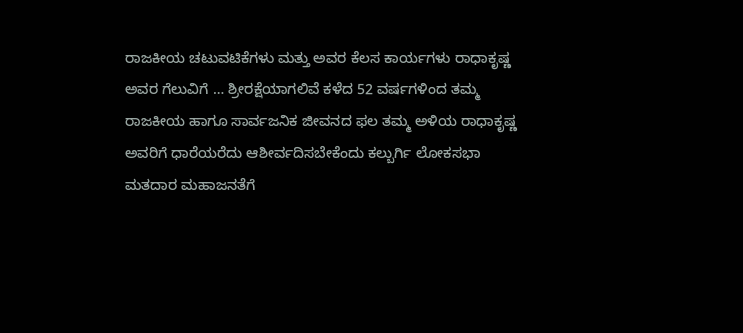ರಾಜಕೀಯ ಚಟುವಟಿಕೆಗಳು ಮತ್ತು ಅವರ ಕೆಲಸ ಕಾರ್ಯಗಳು ರಾಧಾಕೃಷ್ಣ ಅವರ ಗೆಲುವಿಗೆ … ಶ್ರೀರಕ್ಷೆಯಾಗಲಿವೆ ಕಳೆದ 52 ವರ್ಷಗಳಿಂದ ತಮ್ಮ ರಾಜಕೀಯ ಹಾಗೂ ಸಾರ್ವಜನಿಕ ಜೀವನದ ಫಲ ತಮ್ಮ ಅಳಿಯ ರಾಧಾಕೃಷ್ಣ ಅವರಿಗೆ ಧಾರೆಯರೆದು ಆಶೀರ್ವದಿಸಬೇಕೆಂದು ಕಲ್ಬುರ್ಗಿ ಲೋಕಸಭಾ ಮತದಾರ ಮಹಾಜನತೆಗೆ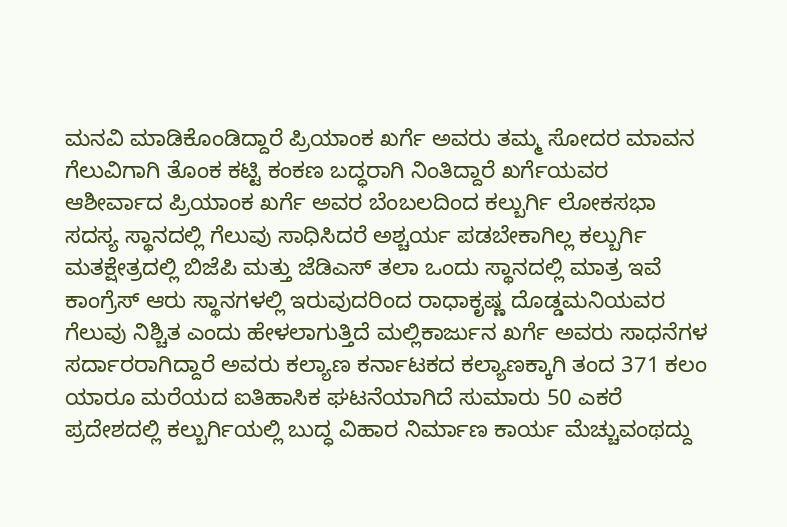ಮನವಿ ಮಾಡಿಕೊಂಡಿದ್ದಾರೆ ಪ್ರಿಯಾಂಕ ಖರ್ಗೆ ಅವರು ತಮ್ಮ ಸೋದರ ಮಾವನ ಗೆಲುವಿಗಾಗಿ ತೊಂಕ ಕಟ್ಟಿ ಕಂಕಣ ಬದ್ಧರಾಗಿ ನಿಂತಿದ್ದಾರೆ ಖರ್ಗೆಯವರ ಆಶೀರ್ವಾದ ಪ್ರಿಯಾಂಕ ಖರ್ಗೆ ಅವರ ಬೆಂಬಲದಿಂದ ಕಲ್ಬುರ್ಗಿ ಲೋಕಸಭಾ ಸದಸ್ಯ ಸ್ಥಾನದಲ್ಲಿ ಗೆಲುವು ಸಾಧಿಸಿದರೆ ಅಶ್ಚರ್ಯ ಪಡಬೇಕಾಗಿಲ್ಲ ಕಲ್ಬುರ್ಗಿ ಮತಕ್ಷೇತ್ರದಲ್ಲಿ ಬಿಜೆಪಿ ಮತ್ತು ಜೆಡಿಎಸ್ ತಲಾ ಒಂದು ಸ್ಥಾನದಲ್ಲಿ ಮಾತ್ರ ಇವೆ ಕಾಂಗ್ರೆಸ್ ಆರು ಸ್ಥಾನಗಳಲ್ಲಿ ಇರುವುದರಿಂದ ರಾಧಾಕೃಷ್ಣ ದೊಡ್ಡಮನಿಯವರ ಗೆಲುವು ನಿಶ್ಚಿತ ಎಂದು ಹೇಳಲಾಗುತ್ತಿದೆ ಮಲ್ಲಿಕಾರ್ಜುನ ಖರ್ಗೆ ಅವರು ಸಾಧನೆಗಳ ಸರ್ದಾರರಾಗಿದ್ದಾರೆ ಅವರು ಕಲ್ಯಾಣ ಕರ್ನಾಟಕದ ಕಲ್ಯಾಣಕ್ಕಾಗಿ ತಂದ 371 ಕಲಂ ಯಾರೂ ಮರೆಯದ ಐತಿಹಾಸಿಕ ಘಟನೆಯಾಗಿದೆ ಸುಮಾರು 50 ಎಕರೆ ಪ್ರದೇಶದಲ್ಲಿ ಕಲ್ಬುರ್ಗಿಯಲ್ಲಿ ಬುದ್ಧ ವಿಹಾರ ನಿರ್ಮಾಣ ಕಾರ್ಯ ಮೆಚ್ಚುವಂಥದ್ದು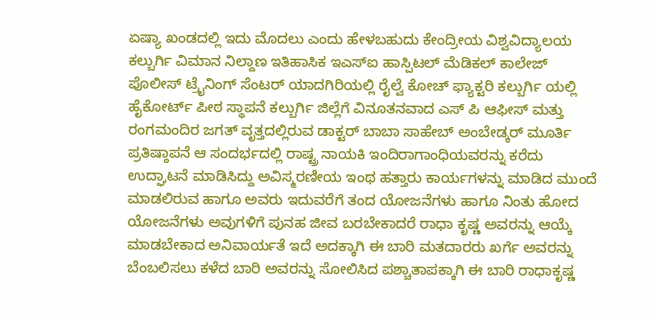ಏಷ್ಯಾ ಖಂಡದಲ್ಲಿ ಇದು ಮೊದಲು ಎಂದು ಹೇಳಬಹುದು ಕೇಂದ್ರೀಯ ವಿಶ್ವವಿದ್ಯಾಲಯ ಕಲ್ಬುರ್ಗಿ ವಿಮಾನ ನಿಲ್ದಾಣ ಇತಿಹಾಸಿಕ ಇಎಸ್ಐ ಹಾಸ್ಪಿಟಲ್ ಮೆಡಿಕಲ್ ಕಾಲೇಜ್ ಪೊಲೀಸ್ ಟ್ರೈನಿಂಗ್ ಸೆಂಟರ್ ಯಾದಗಿರಿಯಲ್ಲಿ ರೈಲ್ವೆ ಕೋಚ್ ಫ್ಯಾಕ್ಟರಿ ಕಲ್ಬುರ್ಗಿ ಯಲ್ಲಿ ಹೈಕೋರ್ಟ್ ಪೀಠ ಸ್ಥಾಪನೆ ಕಲ್ಬುರ್ಗಿ ಜಿಲ್ಲೆಗೆ ವಿನೂತನವಾದ ಎಸ್ ಪಿ ಆಫೀಸ್ ಮತ್ತು ರಂಗಮಂದಿರ ಜಗತ್ ವೃತ್ತದಲ್ಲಿರುವ ಡಾಕ್ಟರ್ ಬಾಬಾ ಸಾಹೇಬ್ ಅಂಬೇಡ್ಕರ್ ಮೂರ್ತಿ ಪ್ರತಿಷ್ಠಾಪನೆ ಆ ಸಂದರ್ಭದಲ್ಲಿ ರಾಷ್ಟ್ರ ನಾಯಕಿ ಇಂದಿರಾಗಾಂಧಿಯವರನ್ನು ಕರೆದು ಉದ್ಘಾಟನೆ ಮಾಡಿಸಿದ್ದು ಅವಿಸ್ಮರಣೀಯ ಇಂಥ ಹತ್ತಾರು ಕಾರ್ಯಗಳನ್ನು ಮಾಡಿದ ಮುಂದೆ ಮಾಡಲಿರುವ ಹಾಗೂ ಅವರು ಇದುವರೆಗೆ ತಂದ ಯೋಜನೆಗಳು ಹಾಗೂ ನಿಂತು ಹೋದ ಯೋಜನೆಗಳು ಅವುಗಳಿಗೆ ಪುನಹ ಜೀವ ಬರಬೇಕಾದರೆ ರಾಧಾ ಕೃಷ್ಣ ಅವರನ್ನು ಆಯ್ಕೆ ಮಾಡಬೇಕಾದ ಅನಿವಾರ್ಯತೆ ಇದೆ ಅದಕ್ಕಾಗಿ ಈ ಬಾರಿ ಮತದಾರರು ಖರ್ಗೆ ಅವರನ್ನು ಬೆಂಬಲಿಸಲು ಕಳೆದ ಬಾರಿ ಅವರನ್ನು ಸೋಲಿಸಿದ ಪಶ್ಚಾತಾಪಕ್ಕಾಗಿ ಈ ಬಾರಿ ರಾಧಾಕೃಷ್ಣ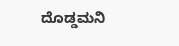ದೊಡ್ಡಮನಿ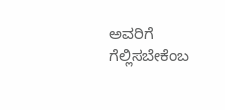ಅವರಿಗೆ ಗೆಲ್ಲಿಸಬೇಕೆಂಬ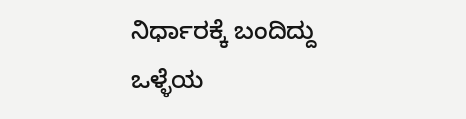ನಿರ್ಧಾರಕ್ಕೆ ಬಂದಿದ್ದು ಒಳ್ಳೆಯ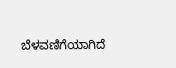ಬೆಳವಣಿಗೆಯಾಗಿದೆ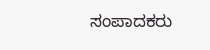ಸಂಪಾದಕರು